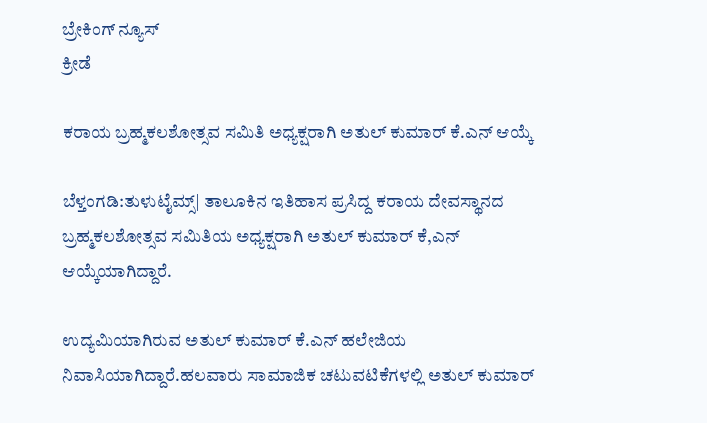ಬ್ರೇಕಿಂಗ್ ನ್ಯೂಸ್
ಕ್ರೀಡೆ

ಕರಾಯ ಬ್ರಹ್ಮಕಲಶೋತ್ಸವ ಸಮಿತಿ ಅಧ್ಯಕ್ಷರಾಗಿ ಅತುಲ್ ಕುಮಾರ್ ಕೆ.ಎನ್ ಆಯ್ಕೆ

ಬೆಳ್ತಂಗಡಿ:ತುಳುಟೈಮ್ಸ್| ತಾಲೂಕಿನ ಇತಿಹಾಸ ಪ್ರಸಿದ್ದ ಕರಾಯ ದೇವಸ್ಥಾನದ ಬ್ರಹ್ಮಕಲಶೋತ್ಸವ ಸಮಿತಿಯ ಅಧ್ಯಕ್ಷರಾಗಿ ಅತುಲ್ ಕುಮಾರ್ ಕೆ,ಎನ್ ಆಯ್ಕೆಯಾಗಿದ್ದಾರೆ.

ಉದ್ಯಮಿಯಾಗಿರುವ ಅತುಲ್ ಕುಮಾರ್ ಕೆ.ಎನ್ ಹಲೇಜಿಯ ನಿವಾಸಿಯಾಗಿದ್ದಾರೆ.ಹಲವಾರು ಸಾಮಾಜಿಕ ಚಟುವಟಿಕೆಗಳಲ್ಲಿ ಅತುಲ್ ಕುಮಾರ್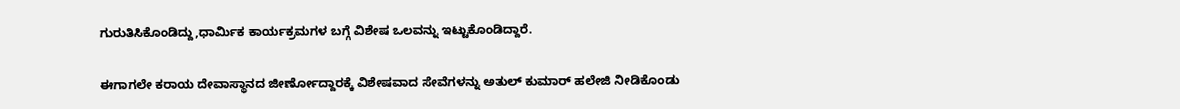ಗುರುತಿಸಿಕೊಂಡಿದ್ದು,ಧಾರ್ಮಿಕ ಕಾರ್ಯಕ್ರಮಗಳ ಬಗ್ಗೆ ವಿಶೇಷ ಒಲವನ್ನು ಇಟ್ಟುಕೊಂಡಿದ್ದಾರೆ.

ಈಗಾಗಲೇ ಕರಾಯ ದೇವಾಸ್ಥಾನದ ಜೀರ್ಣೋದ್ದಾರಕ್ಕೆ ವಿಶೇಷವಾದ ಸೇವೆಗಳನ್ನು ಅತುಲ್ ಕುಮಾರ್ ಹಲೇಜಿ ನೀಡಿಕೊಂಡು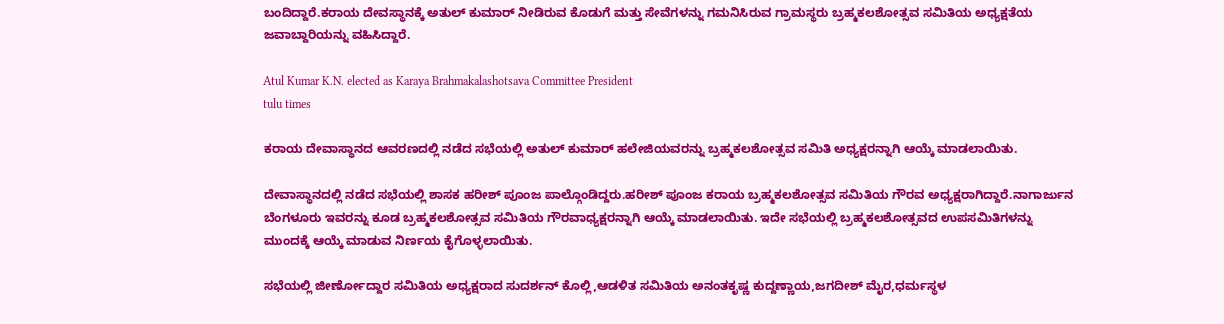ಬಂದಿದ್ದಾರೆ.ಕರಾಯ ದೇವಸ್ಥಾನಕ್ಕೆ ಅತುಲ್ ಕುಮಾರ್ ನೀಡಿರುವ ಕೊಡುಗೆ ಮತ್ತು ಸೇವೆಗಳನ್ನು ಗಮನಿಸಿರುವ ಗ್ರಾಮಸ್ಥರು ಬ್ರಹ್ಮಕಲಶೋತ್ಸವ ಸಮಿತಿಯ ಅಧ್ಯಕ್ಷತೆಯ ಜವಾಬ್ದಾರಿಯನ್ನು ವಹಿಸಿದ್ದಾರೆ.

Atul Kumar K.N. elected as Karaya Brahmakalashotsava Committee President
tulu times

ಕರಾಯ ದೇವಾಸ್ಧಾನದ ಆವರಣದಲ್ಲಿ ನಡೆದ ಸಭೆಯಲ್ಲಿ ಅತುಲ್ ಕುಮಾರ್ ಹಲೇಜಿಯವರನ್ನು ಬ್ರಹ್ಮಕಲಶೋತ್ಸವ ಸಮಿತಿ ಅಧ್ಯಕ್ಷರನ್ನಾಗಿ ಆಯ್ಕೆ ಮಾಡಲಾಯಿತು.

ದೇವಾಸ್ಥಾನದಲ್ಲಿ ನಡೆದ ಸಭೆಯಲ್ಲಿ ಶಾಸಕ ಹರೀಶ್ ಪೂಂಜ ಪಾಲ್ಗೊಂಡಿದ್ದರು.ಹರೀಶ್ ಪೂಂಜ ಕರಾಯ ಬ್ರಹ್ಮಕಲಶೋತ್ಸವ ಸಮಿತಿಯ ಗೌರವ ಅಧ್ಯಕ್ಷರಾಗಿದ್ದಾರೆ.ನಾಗಾರ್ಜುನ ಬೆಂಗಳೂರು ಇವರನ್ನು ಕೂಡ ಬ್ರಹ್ಮಕಲಶೋತ್ಸವ ಸಮಿತಿಯ ಗೌರವಾಧ್ಯಕ್ಷರನ್ನಾಗಿ ಆಯ್ಕೆ ಮಾಡಲಾಯಿತು. ಇದೇ ಸಭೆಯಲ್ಲಿ ಬ್ರಹ್ಮಕಲಶೋತ್ಸವದ ಉಪಸಮಿತಿಗಳನ್ನು ಮುಂದಕ್ಕೆ ಆಯ್ಕೆ ಮಾಡುವ ನಿರ್ಣಯ ಕೈಗೊಳ್ಳಲಾಯಿತು.

ಸಭೆಯಲ್ಲಿ ಜೀರ್ಣೋದ್ದಾರ ಸಮಿತಿಯ ಅಧ್ಯಕ್ಷರಾದ ಸುದರ್ಶನ್ ಕೊಲ್ಲಿ,ಆಡಳಿತ ಸಮಿತಿಯ ಅನಂತಕೃಷ್ಣ ಕುದ್ದಣ್ಣಾಯ,ಜಗದೀಶ್ ಮೈರ,ಧರ್ಮಸ್ಥಳ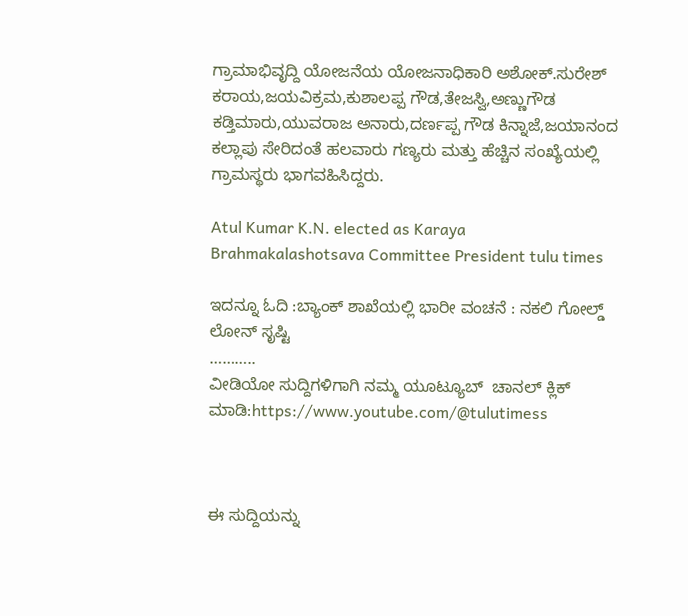ಗ್ರಾಮಾಭಿವೃದ್ದಿ ಯೋಜನೆಯ ಯೋಜನಾಧಿಕಾರಿ ಅಶೋಕ್.ಸುರೇಶ್ ಕರಾಯ,ಜಯವಿಕ್ರಮ,ಕುಶಾಲಪ್ಪ ಗೌಡ,ತೇಜಸ್ವಿ,ಅಣ್ಣುಗೌಡ ಕಡ್ತಿಮಾರು,ಯುವರಾಜ ಅನಾರು,ದರ್ಣಪ್ಪ ಗೌಡ ಕಿನ್ನಾಜೆ,ಜಯಾನಂದ ಕಲ್ಲಾಪು ಸೇರಿದಂತೆ ಹಲವಾರು ಗಣ್ಯರು ಮತ್ತು ಹೆಚ್ಚಿನ ಸಂಖ್ಯೆಯಲ್ಲಿ ಗ್ರಾಮಸ್ಥರು ಭಾಗವಹಿಸಿದ್ದರು.

Atul Kumar K.N. elected as Karaya Brahmakalashotsava Committee President tulu times

ಇದನ್ನೂ ಓದಿ :ಬ್ಯಾಂಕ್ ಶಾಖೆಯಲ್ಲಿ ಭಾರೀ ವಂಚನೆ : ನಕಲಿ ಗೋಲ್ಡ್ ಲೋನ್ ಸೃಷ್ಟಿ
………..
ವೀಡಿಯೋ ಸುದ್ದಿಗಳಿಗಾಗಿ ನಮ್ಮ ಯೂಟ್ಯೂಬ್  ಚಾನಲ್ ಕ್ಲಿಕ್ ಮಾಡಿ:https://www.youtube.com/@tulutimess



ಈ ಸುದ್ದಿಯನ್ನು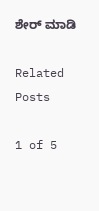ಶೇರ್ ಮಾಡಿ

Related Posts

1 of 5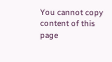You cannot copy content of this page